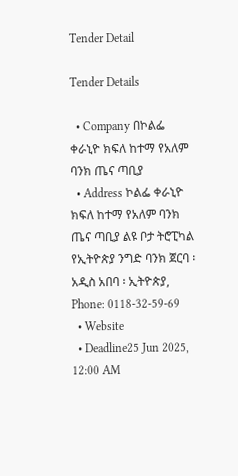Tender Detail

Tender Details

  • Company በኮልፌ ቀራኒዮ ክፍለ ከተማ የአለም ባንክ ጤና ጣቢያ
  • Address ኮልፌ ቀራኒዮ ክፍለ ከተማ የአለም ባንክ ጤና ጣቢያ ልዩ ቦታ ትሮፒካል የኢትዮጵያ ንግድ ባንክ ጀርባ ፡ አዲስ አበባ ፡ ኢትዮጵያ, Phone: 0118-32-59-69
  • Website
  • Deadline25 Jun 2025, 12:00 AM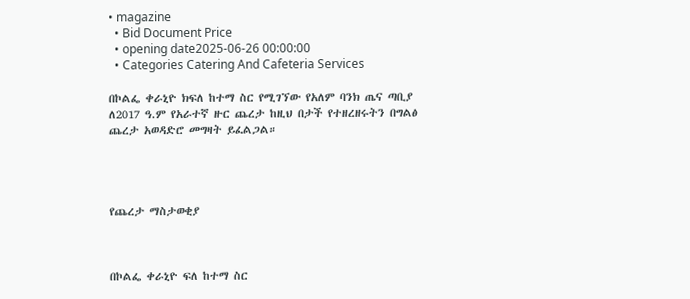• magazine
  • Bid Document Price
  • opening date2025-06-26 00:00:00
  • Categories Catering And Cafeteria Services

በኮልፌ ቀራኒዮ ክፍለ ከተማ ስር የሚገኘው የአለም ባንክ ጤና ጣቢያ ለ2017 ዓ.ም የአራተኛ ዙር ጨረታ ከዚህ በታች የተዘረዘሩትን በግልፅ ጨረታ አወዳድሮ መግዛት ይፈልጋል።




የጨረታ ማስታወቂያ



በኮልፌ ቀራኒዮ ፍለ ከተማ ስር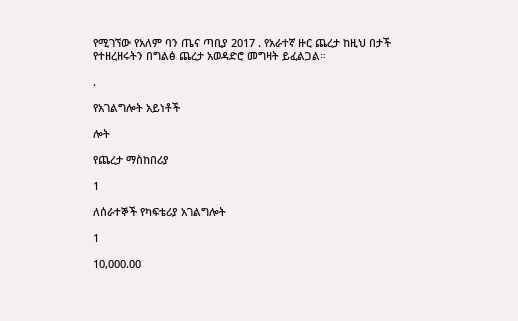የሚገኘው የአለም ባን ጤና ጣቢያ 2017 . የአራተኛ ዙር ጨረታ ከዚህ በታች የተዘረዘሩትን በግልፅ ጨረታ አወዳድሮ መግዛት ይፈልጋል።

.

የአገልግሎት አይነቶች

ሎት

የጨረታ ማስከበሪያ

1

ለሰራተኞች የካፍቴሪያ አገልግሎት

1

10,000.00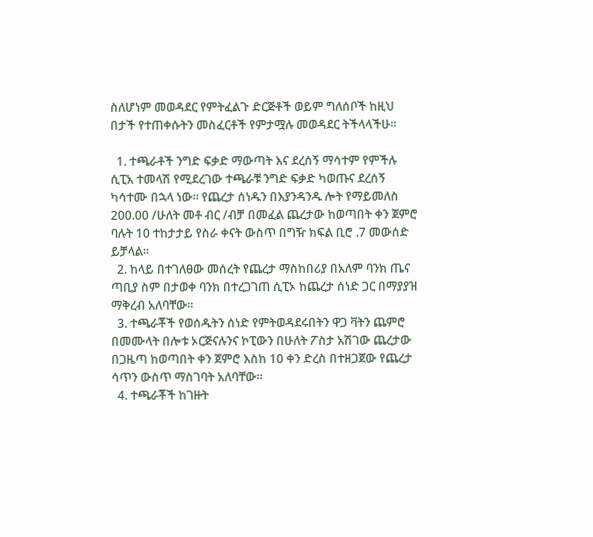ስለሆነም መወዳደር የምትፈልጉ ድርጅቶች ወይም ግለሰቦች ከዚህ በታች የተጠቀሱትን መስፈርቶች የምታሟሉ መወዳደር ትችላላችሁ፡፡

  1. ተጫራቶች ንግድ ፍቃድ ማውጣት እና ደረሰኝ ማሳተም የምችሉ ሲፒአ ተመላሽ የሚደረገው ተጫራቹ ንግድ ፍቃድ ካወጡና ደረሰኝ ካሳተሙ በኋላ ነው፡፡ የጨረታ ሰነዱን በእያንዳንዱ ሎት የማይመለስ 200.00 /ሁለት መቶ ብር /ብቻ በመፈል ጨረታው ከወጣበት ቀን ጀምሮ ባሉት 10 ተከታታይ የስራ ቀናት ውስጥ በግዥ ክፍል ቢሮ .7 መውሰድ ይቻላል።
  2. ከላይ በተገለፀው መሰረት የጨረታ ማስከበሪያ በአለም ባንክ ጤና ጣቢያ ስም በታወቀ ባንክ በተረጋገጠ ሲፒኦ ከጨረታ ሰነድ ጋር በማያያዝ ማቅረብ አለባቸው።
  3. ተጫራቾች የወሰዱትን ሰነድ የምትወዳደሩበትን ዋጋ ቫትን ጨምሮ በመሙላት በሎቱ ኦርጅናሉንና ኮፒውን በሁለት ፖስታ አሽገው ጨረታው በጋዜጣ ከወጣበት ቀን ጀምሮ እስከ 10 ቀን ድረስ በተዘጋጀው የጨረታ ሳጥን ውስጥ ማስገባት አለባቸው።
  4. ተጫራቾች ከገዙት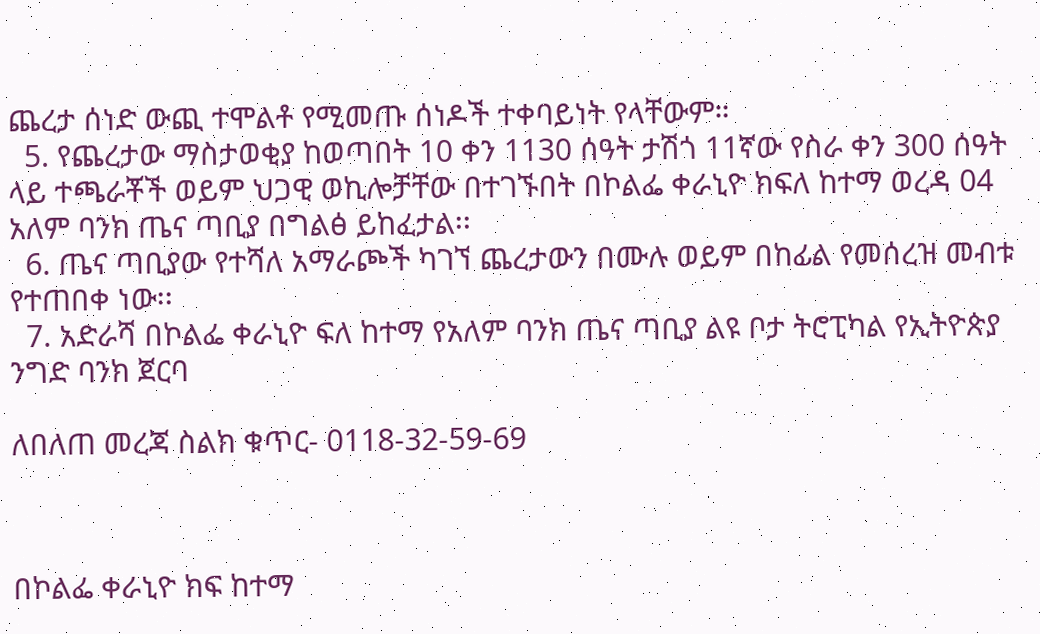ጨረታ ሰነድ ውጪ ተሞልቶ የሚመጡ ሰነዶች ተቀባይነት የላቸውም።
  5. የጨረታው ማስታወቂያ ከወጣበት 10 ቀን 1130 ሰዓት ታሽጎ 11ኛው የስራ ቀን 300 ሰዓት ላይ ተጫራቾች ወይም ህጋዊ ወኪሎቻቸው በተገኙበት በኮልፌ ቀራኒዮ ክፍለ ከተማ ወረዳ 04 አለም ባንክ ጤና ጣቢያ በግልፅ ይከፈታል፡፡
  6. ጤና ጣቢያው የተሻለ አማራጮች ካገኘ ጨረታውን በሙሉ ወይም በከፊል የመሰረዝ መብቱ የተጠበቀ ነው፡፡
  7. አድራሻ በኮልፌ ቀራኒዮ ፍለ ከተማ የአለም ባንክ ጤና ጣቢያ ልዩ ቦታ ትሮፒካል የኢትዮጵያ ንግድ ባንክ ጀርባ

ለበለጠ መረጃ ስልክ ቁጥር- 0118-32-59-69



በኮልፌ ቀራኒዮ ክፍ ከተማ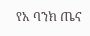የአ ባንክ ጤና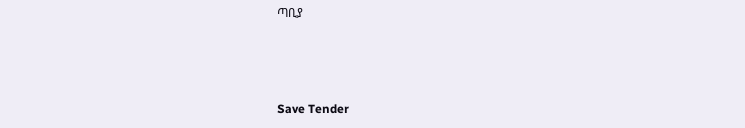ጣቢያ



Save Tender